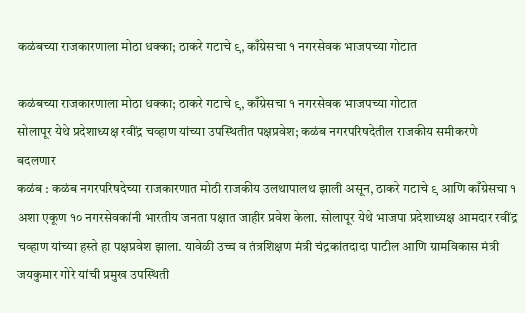कळंबच्या राजकारणाला मोठा धक्का; ठाकरे गटाचे ९, काँग्रेसचा १ नगरसेवक भाजपच्या गोटात

कळंबच्या राजकारणाला मोठा धक्का; ठाकरे गटाचे ९, काँग्रेसचा १ नगरसेवक भाजपच्या गोटात
सोलापूर येथे प्रदेशाध्यक्ष रवींद्र चव्हाण यांच्या उपस्थितीत पक्षप्रवेश; कळंब नगरपरिषदेतील राजकीय समीकरणे बदलणार
कळंब : कळंब नगरपरिषदेच्या राजकारणात मोठी राजकीय उलथापालथ झाली असून, ठाकरे गटाचे ९ आणि काँग्रेसचा १ अशा एकूण १० नगरसेवकांनी भारतीय जनता पक्षात जाहीर प्रवेश केला. सोलापूर येथे भाजपा प्रदेशाध्यक्ष आमदार रवींद्र चव्हाण यांच्या हस्ते हा पक्षप्रवेश झाला. यावेळी उच्च व तंत्रशिक्षण मंत्री चंद्रकांतदादा पाटील आणि ग्रामविकास मंत्री जयकुमार गोरे यांची प्रमुख उपस्थिती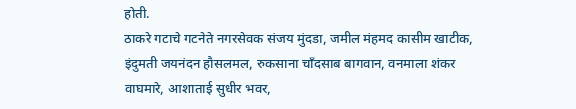होती.
ठाकरे गटाचे गटनेते नगरसेवक संजय मुंदडा, जमील मंहमद कासीम खाटीक, इंदुमती जयनंदन हौसलमल, रुकसाना चाँदसाब बागवान, वनमाला शंकर वाघमारे, आशाताई सुधीर भवर,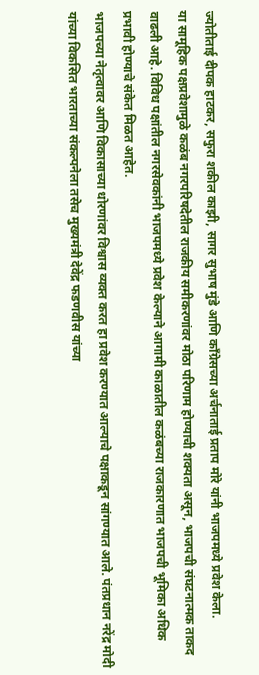ज्योतीताई दीपक हाटकर, सफुरा शकील काझी, सागर सुभाष मुंडे आणि काँग्रेसच्या अर्चनाताई प्रताप मोरे यांनी भाजपमध्ये प्रवेश केला.
या सामूहिक पक्षप्रवेशामुळे कळंब नगरपरिषदेतील राजकीय समीकरणांवर मोठा परिणाम होण्याची शक्यता असून, भाजपची संघटनात्मक ताकद वाढली आहे. विविध पक्षांतील नगरसेवकांनी भाजपमध्ये प्रवेश केल्याने आगामी काळातील कळंबच्या राजकारणात भाजपची भूमिका अधिक प्रभावी होण्याचे संकेत मिळत आहेत.
भाजपच्या नेतृत्वावर आणि विकासाच्या धोरणांवर विश्वास व्यक्त करत हा प्रवेश करण्यात आल्याचे पक्षाकडून सांगण्यात आले. पंतप्रधान नरेंद्र मोदी यांच्या विकसित भारताच्या संकल्पनेला तसेच मुख्यमंत्री देवेंद्र फडणवीस यांच्या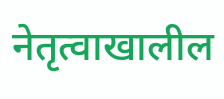नेतृत्वाखालील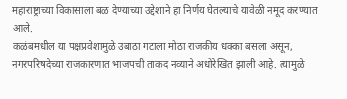महाराष्ट्राच्या विकासाला बळ देण्याच्या उद्देशाने हा निर्णय घेतल्याचे यावेळी नमूद करण्यात आले.
कळंबमधील या पक्षप्रवेशामुळे उबाठा गटाला मोठा राजकीय धक्का बसला असून, नगरपरिषदेच्या राजकारणात भाजपची ताकद नव्याने अधोरेखित झाली आहे. त्यामुळे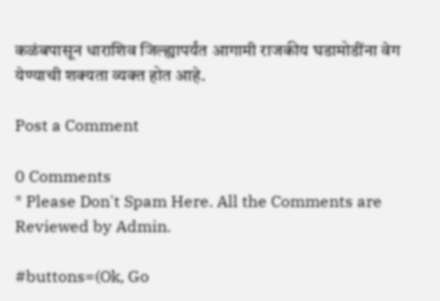कळंबपासून धाराशिव जिल्ह्यापर्यंत आगामी राजकीय घडामोडींना वेग येण्याची शक्यता व्यक्त होत आहे.

Post a Comment

0 Comments
* Please Don't Spam Here. All the Comments are Reviewed by Admin.

#buttons=(Ok, Go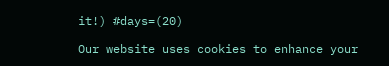it!) #days=(20)

Our website uses cookies to enhance your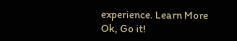experience. Learn More
Ok, Go it!